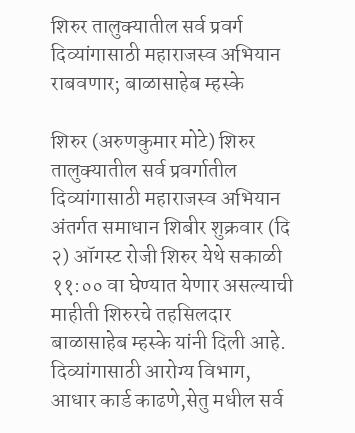शिरुर तालुक्यातील सर्व प्रवर्ग दिव्यांगासाठी महाराजस्व अभियान राबवणार; बाळासाहेब म्हस्के

शिरुर (अरुणकुमार मोटे) शिरुर तालुक्यातील सर्व प्रवर्गातील दिव्यांगासाठी महाराजस्व अभियान अंतर्गत समाधान शिबीर शुक्रवार (दि २) ऑगस्ट रोजी शिरुर येथे सकाळी ११:०० वा घेण्यात येणार असल्याची माहीती शिरुरचे तहसिलदार बाळासाहेब म्हस्के यांनी दिली आहे.   दिव्यांगासाठी आरोग्य विभाग, आधार कार्ड काढणे,सेतु मधील सर्व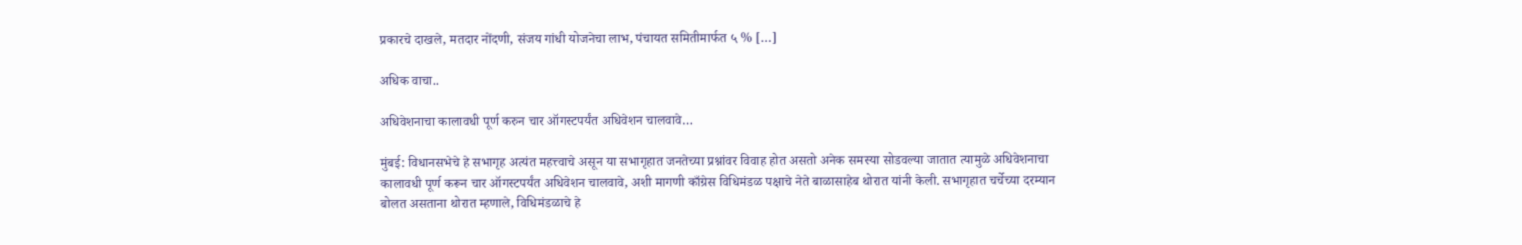प्रकारचे दाखले, मतदार नोंदणी, संजय गांधी योजनेचा लाभ, पंचायत समितीमार्फत ५ % […]

अधिक वाचा..

अधिवेशनाचा कालावधी पूर्ण करुन चार ऑगस्टपर्यंत अधिवेशन चालवावे…

मुंबई: विधानसभेचे हे सभागृह अत्यंत महत्त्वाचे असून या सभागृहात जनतेच्या प्रश्नांवर विवाह होत असतो अनेक समस्या सोडवल्या जातात त्यामुळे अधिवेशनाचा कालावधी पूर्ण करून चार ऑगस्टपर्यंत अधिवेशन चालवावे, अशी मागणी काँग्रेस विधिमंडळ पक्षाचे नेते बाळासाहेब थोरात यांनी केली. सभागृहात चर्चेच्या दरम्यान बोलत असताना थोरात म्हणाले, विधिमंडळाचे हे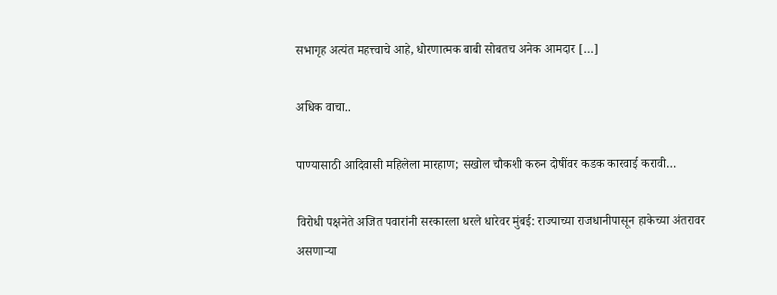सभागृह अत्यंत महत्त्वाचे आहे, धोरणात्मक बाबी सोबतच अनेक आमदार […]

अधिक वाचा..

पाण्यासाठी आदिवासी महिलेला मारहाण; सखोल चौकशी करुन दोषींवर कडक कारवाई करावी…

विरोधी पक्षनेते अजित पवारांनी सरकारला धरले धारेवर मुंबई: राज्याच्या राजधानीपासून हाकेच्या अंतरावर असणाऱ्या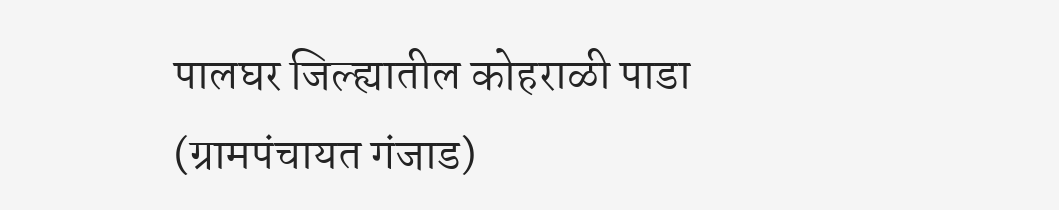पालघर जिल्ह्यातील कोहराळी पाडा (ग्रामपंचायत गंजाड)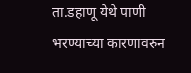ता.डहाणू येथे पाणी भरण्याच्या कारणावरुन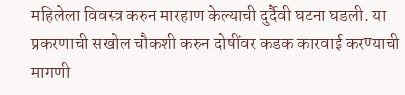महिलेला विवस्त्र करुन मारहाण केल्याची दुर्दैवी घटना घडली. या प्रकरणाची सखोल चौकशी करुन दोषींवर कडक कारवाई करण्याची मागणी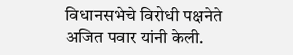विधानसभेचे विरोधी पक्षनेते अजित पवार यांनी केली.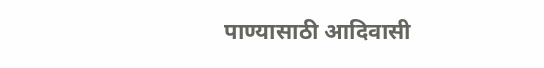पाण्यासाठी आदिवासी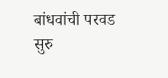बांधवांची परवड सुरु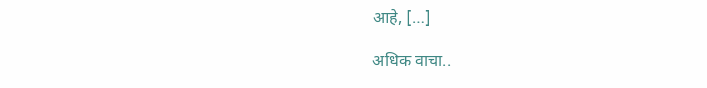आहे, […]

अधिक वाचा..